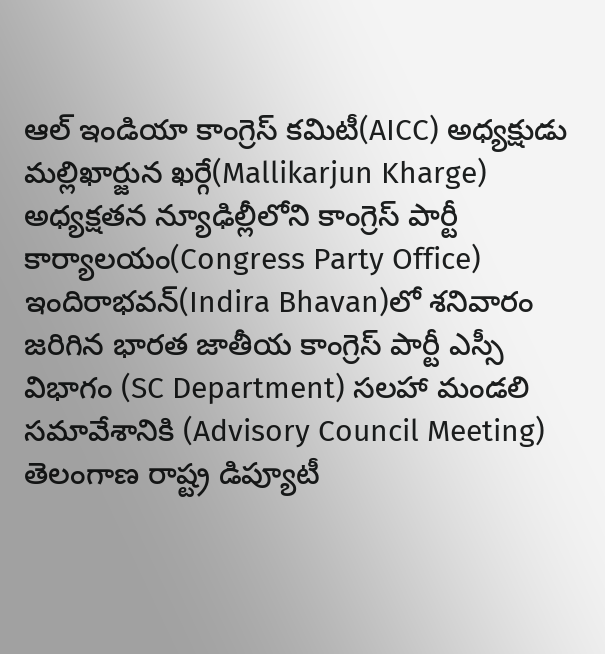ఆల్ ఇండియా కాంగ్రెస్ కమిటీ(AICC) అధ్యక్షుడు మల్లిఖార్జున ఖర్గే(Mallikarjun Kharge) అధ్యక్షతన న్యూఢిల్లీలోని కాంగ్రెస్ పార్టీ కార్యాలయం(Congress Party Office) ఇందిరాభవన్(Indira Bhavan)లో శనివారం జరిగిన భారత జాతీయ కాంగ్రెస్ పార్టీ ఎస్సీ విభాగం (SC Department) సలహా మండలి సమావేశానికి (Advisory Council Meeting) తెలంగాణ రాష్ట్ర డిప్యూటీ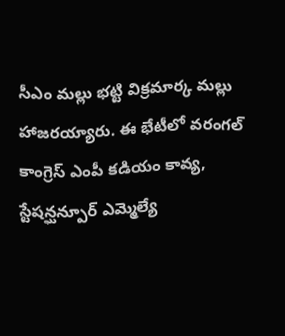సీఎం మల్లు భట్టి విక్రమార్క మల్లు హాజరయ్యారు. ఈ భేటీలో వరంగల్ కాంగ్రెస్ ఎంపీ కడియం కావ్య, స్టేషన్ఘన్పూర్ ఎమ్మెల్యే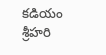కడియం శ్రీహరి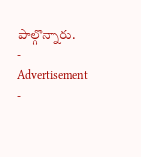పాల్గొన్నారు.
- Advertisement -